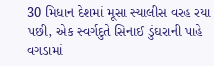30 મિધાન દેશમાં મૂસા સ્યાલીસ વરહ રયા પછી, એક સ્વર્ગદુતે સિનાઈ ડુંઘરાની પાહે વગડામાં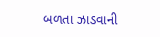બળતા ઝાડવાની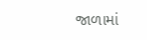જાળામાં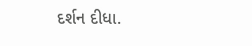દર્શન દીધા.